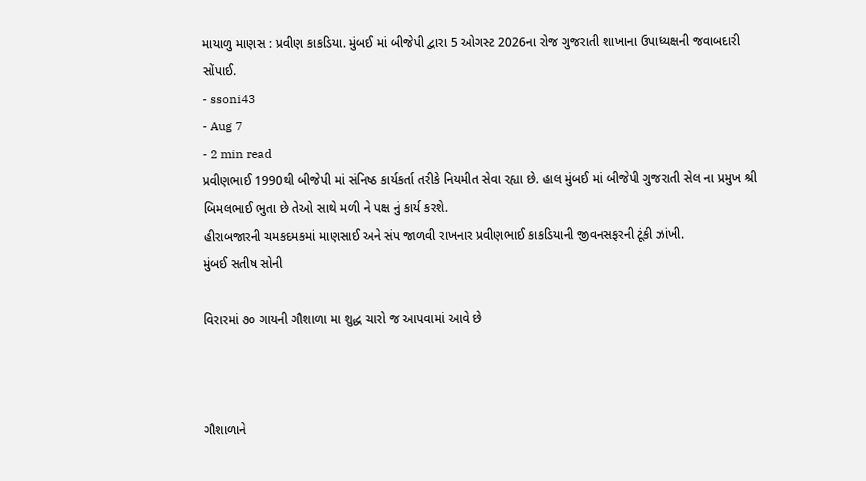માયાળુ માણસ : પ્રવીણ કાકડિયા. મુંબઈ માં બીજેપી દ્વારા 5 ઓગસ્ટ 2026ના રોજ ગુજરાતી શાખાના ઉપાધ્યક્ષની જવાબદારી સોંપાઈ.
- ssoni43
- Aug 7
- 2 min read
પ્રવીણભાઈ 1990થી બીજેપી માં સંનિષ્ઠ કાર્યકર્તા તરીકે નિયમીત સેવા રહ્યા છે. હાલ મુંબઈ માં બીજેપી ગુજરાતી સેલ ના પ્રમુખ શ્રી બિમલભાઈ ભુતા છે તેઓ સાથે મળી ને પક્ષ નું કાર્ય કરશે.
હીરાબજારની ચમકદમકમાં માણસાઈ અને સંપ જાળવી રાખનાર પ્રવીણભાઈ કાકડિયાની જીવનસફરની ટૂંકી ઝાંખી.
મુંબઈ સતીષ સોની

વિરારમાં ૭૦ ગાયની ગૌશાળા મા શુદ્ધ ચારો જ આપવામાં આવે છે



ગૌશાળાને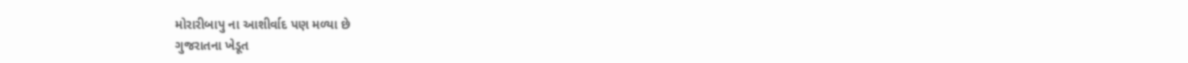મોરારીબાપુ ના આશીર્વાદ પણ મળ્યા છે
ગુજરાતના ખેડૂત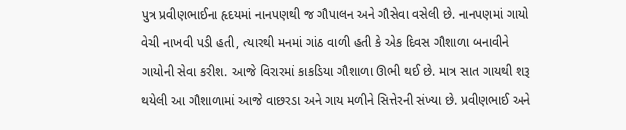પુત્ર પ્રવીણભાઈના હૃદયમાં નાનપણથી જ ગૌપાલન અને ગૌસેવા વસેલી છે. નાનપણમાં ગાયો વેચી નાખવી પડી હતી, ત્યારથી મનમાં ગાંઠ વાળી હતી કે એક દિવસ ગૌશાળા બનાવીને ગાયોની સેવા કરીશ. આજે વિરારમાં કાકડિયા ગૌશાળા ઊભી થઈ છે. માત્ર સાત ગાયથી શરૂ થયેલી આ ગૌશાળામાં આજે વાછરડા અને ગાય મળીને સિત્તેરની સંખ્યા છે. પ્રવીણભાઈ અને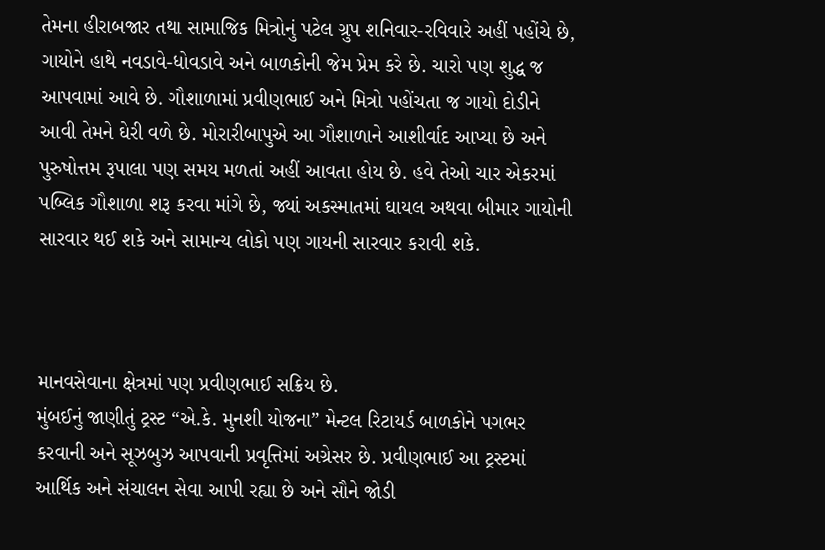તેમના હીરાબજાર તથા સામાજિક મિત્રોનું પટેલ ગ્રુપ શનિવાર-રવિવારે અહીં પહોંચે છે, ગાયોને હાથે નવડાવે-ધોવડાવે અને બાળકોની જેમ પ્રેમ કરે છે. ચારો પણ શુદ્ધ જ આપવામાં આવે છે. ગૌશાળામાં પ્રવીણભાઈ અને મિત્રો પહોંચતા જ ગાયો દોડીને આવી તેમને ઘેરી વળે છે. મોરારીબાપુએ આ ગૌશાળાને આશીર્વાદ આપ્યા છે અને પુરુષોત્તમ રૂપાલા પણ સમય મળતાં અહીં આવતા હોય છે. હવે તેઓ ચાર એકરમાં પબ્લિક ગૌશાળા શરૂ કરવા માંગે છે, જ્યાં અકસ્માતમાં ઘાયલ અથવા બીમાર ગાયોની સારવાર થઈ શકે અને સામાન્ય લોકો પણ ગાયની સારવાર કરાવી શકે.



માનવસેવાના ક્ષેત્રમાં પણ પ્રવીણભાઈ સક્રિય છે.
મુંબઈનું જાણીતું ટ્રસ્ટ “એ.કે. મુનશી યોજના” મેન્ટલ રિટાયર્ડ બાળકોને પગભર કરવાની અને સૂઝબુઝ આપવાની પ્રવૃત્તિમાં અગ્રેસર છે. પ્રવીણભાઈ આ ટ્રસ્ટમાં આર્થિક અને સંચાલન સેવા આપી રહ્યા છે અને સૌને જોડી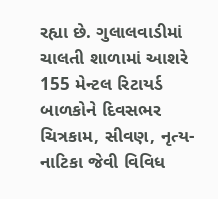રહ્યા છે. ગુલાલવાડીમાં ચાલતી શાળામાં આશરે 155 મેન્ટલ રિટાયર્ડ બાળકોને દિવસભર ચિત્રકામ, સીવણ, નૃત્ય-નાટિકા જેવી વિવિધ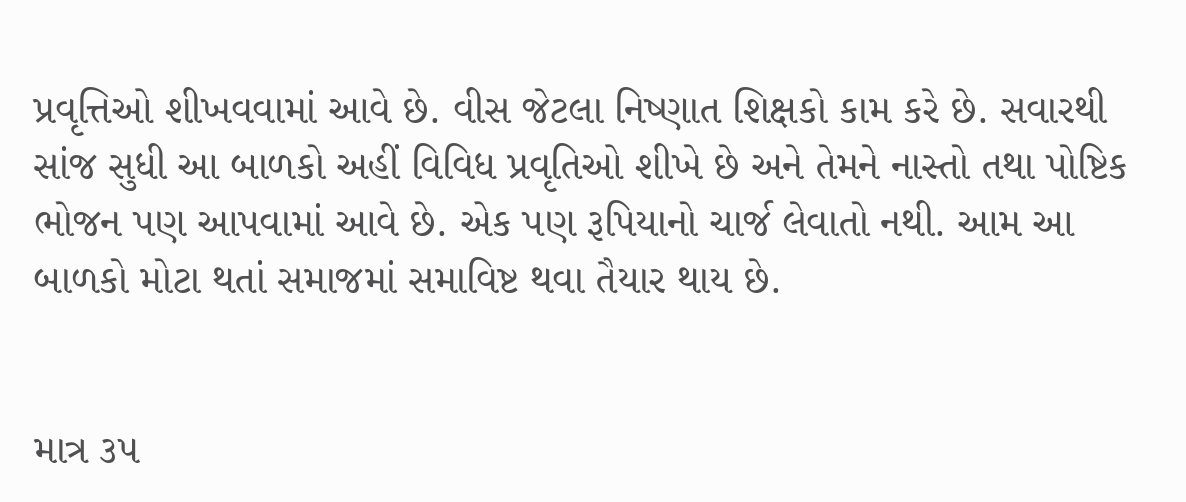પ્રવૃત્તિઓ શીખવવામાં આવે છે. વીસ જેટલા નિષ્ણાત શિક્ષકો કામ કરે છે. સવારથી સાંજ સુધી આ બાળકો અહીં વિવિધ પ્રવૃતિઓ શીખે છે અને તેમને નાસ્તો તથા પોષ્ટિક ભોજન પણ આપવામાં આવે છે. એક પણ રૂપિયાનો ચાર્જ લેવાતો નથી. આમ આ બાળકો મોટા થતાં સમાજમાં સમાવિષ્ટ થવા તૈયાર થાય છે.


માત્ર ૩૫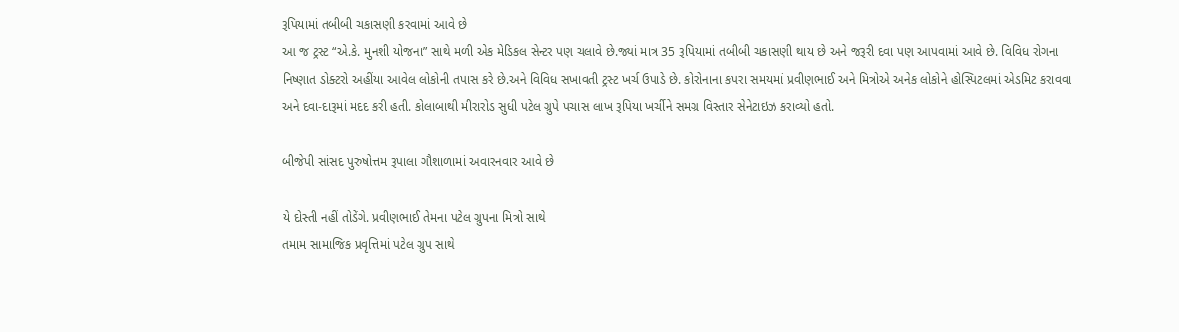રૂપિયામાં તબીબી ચકાસણી કરવામાં આવે છે
આ જ ટ્રસ્ટ “એ.કે. મુનશી યોજના” સાથે મળી એક મેડિકલ સેન્ટર પણ ચલાવે છે.જ્યાં માત્ર 35 રૂપિયામાં તબીબી ચકાસણી થાય છે અને જરૂરી દવા પણ આપવામાં આવે છે. વિવિધ રોગના નિષ્ણાત ડોક્ટરો અહીંયા આવેલ લોકોની તપાસ કરે છે.અને વિવિધ સખાવતી ટ્રસ્ટ ખર્ચ ઉપાડે છે. કોરોનાના કપરા સમયમાં પ્રવીણભાઈ અને મિત્રોએ અનેક લોકોને હોસ્પિટલમાં એડમિટ કરાવવા અને દવા-દારૂમાં મદદ કરી હતી. કોલાબાથી મીરારોડ સુધી પટેલ ગ્રુપે પચાસ લાખ રૂપિયા ખર્ચીને સમગ્ર વિસ્તાર સેનેટાઇઝ કરાવ્યો હતો.

બીજેપી સાંસદ પુરુષોત્તમ રૂપાલા ગૌશાળામાં અવારનવાર આવે છે

યે દોસ્તી નહીં તોડેંગે. પ્રવીણભાઈ તેમના પટેલ ગ્રુપના મિત્રો સાથે
તમામ સામાજિક પ્રવૃત્તિમાં પટેલ ગ્રુપ સાથે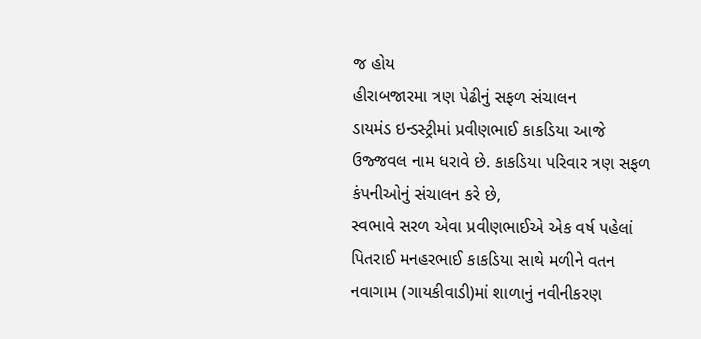જ હોય
હીરાબજારમા ત્રણ પેઢીનું સફળ સંચાલન
ડાયમંડ ઇન્ડસ્ટ્રીમાં પ્રવીણભાઈ કાકડિયા આજે ઉજ્જવલ નામ ધરાવે છે. કાકડિયા પરિવાર ત્રણ સફળ કંપનીઓનું સંચાલન કરે છે,
સ્વભાવે સરળ એવા પ્રવીણભાઈએ એક વર્ષ પહેલાં પિતરાઈ મનહરભાઈ કાકડિયા સાથે મળીને વતન નવાગામ (ગાયકીવાડી)માં શાળાનું નવીનીકરણ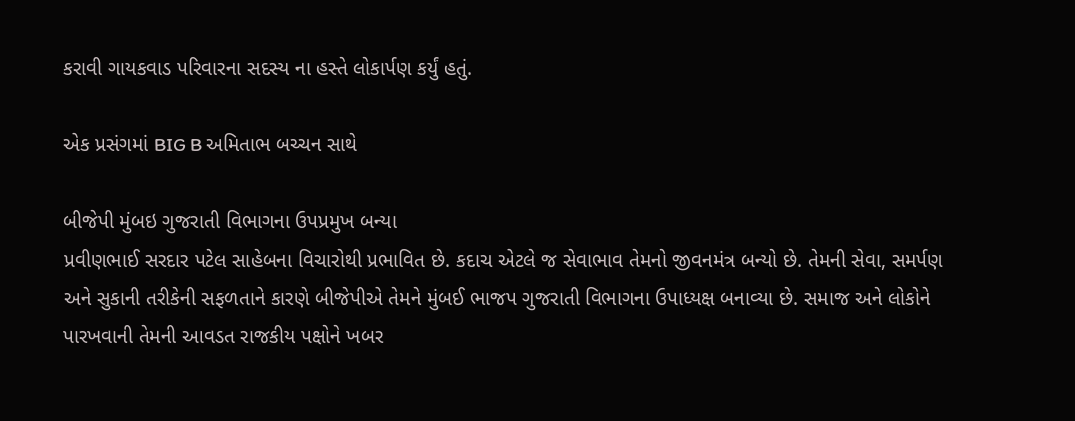કરાવી ગાયકવાડ પરિવારના સદસ્ય ના હસ્તે લોકાર્પણ કર્યું હતું.

એક પ્રસંગમાં BIG B અમિતાભ બચ્ચન સાથે

બીજેપી મુંબઇ ગુજરાતી વિભાગના ઉપપ્રમુખ બન્યા
પ્રવીણભાઈ સરદાર પટેલ સાહેબના વિચારોથી પ્રભાવિત છે. કદાચ એટલે જ સેવાભાવ તેમનો જીવનમંત્ર બન્યો છે. તેમની સેવા, સમર્પણ અને સુકાની તરીકેની સફળતાને કારણે બીજેપીએ તેમને મુંબઈ ભાજપ ગુજરાતી વિભાગના ઉપાધ્યક્ષ બનાવ્યા છે. સમાજ અને લોકોને પારખવાની તેમની આવડત રાજકીય પક્ષોને ખબર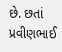છે. છતાં પ્રવીણભાઈ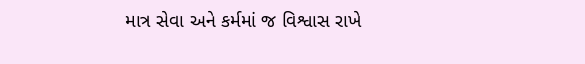માત્ર સેવા અને કર્મમાં જ વિશ્વાસ રાખે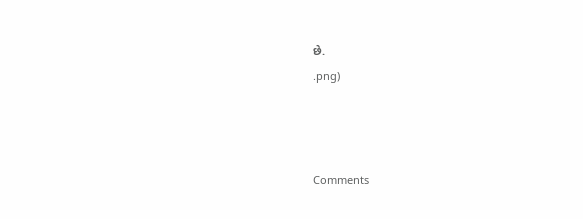છે.
.png)



Comments